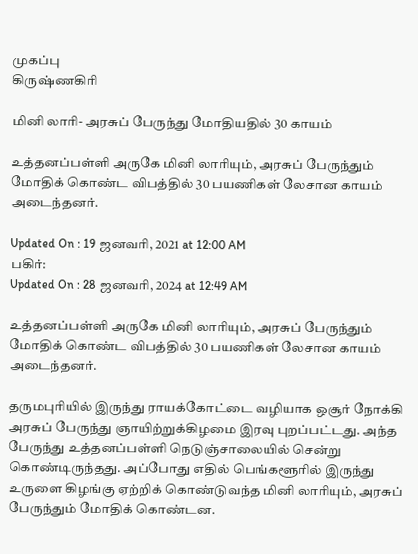முகப்பு
கிருஷ்ணகிரி

மினி லாரி- அரசுப் பேருந்து மோதியதில் 30 காயம்

உத்தனப்பள்ளி அருகே மினி லாரியும், அரசுப் பேருந்தும் மோதிக் கொண்ட விபத்தில் 30 பயணிகள் லேசான காயம் அடைந்தனர்.

Updated On : 19 ஜனவரி, 2021 at 12:00 AM
பகிர்:
Updated On : 28 ஜனவரி, 2024 at 12:49 AM

உத்தனப்பள்ளி அருகே மினி லாரியும், அரசுப் பேருந்தும் மோதிக் கொண்ட விபத்தில் 30 பயணிகள் லேசான காயம் அடைந்தனர்.

தருமபுரியில் இருந்து ராயக்கோட்டை வழியாக ஒசூர் நோக்கி அரசுப் பேருந்து ஞாயிற்றுக்கிழமை இரவு புறப்பட்டது. அந்த பேருந்து உத்தனப்பள்ளி நெடுஞ்சாலையில் சென்று கொண்டிருந்தது. அப்போது எதில் பெங்களூரில் இருந்து உருளை கிழங்கு ஏற்றிக் கொண்டுவந்த மினி லாரியும், அரசுப் பேருந்தும் மோதிக் கொண்டன.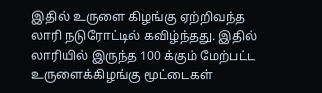இதில் உருளை கிழங்கு ஏற்றிவந்த லாரி நடுரோட்டில் கவிழ்ந்தது. இதில் லாரியில் இருந்த 100 க்கும் மேற்பட்ட உருளைக்கிழங்கு மூட்டைகள்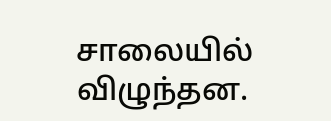சாலையில் விழுந்தன.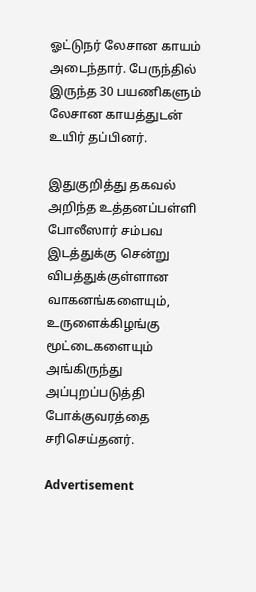ஓட்டுநர் லேசான காயம் அடைந்தார். பேருந்தில் இருந்த 30 பயணிகளும் லேசான காயத்துடன் உயிர் தப்பினர்.

இதுகுறித்து தகவல் அறிந்த உத்தனப்பள்ளி போலீஸார் சம்பவ இடத்துக்கு சென்று விபத்துக்குள்ளான வாகனங்களையும், உருளைக்கிழங்கு மூட்டைகளையும் அங்கிருந்து அப்புறப்படுத்தி போக்குவரத்தை சரிசெய்தனர்.

Advertisement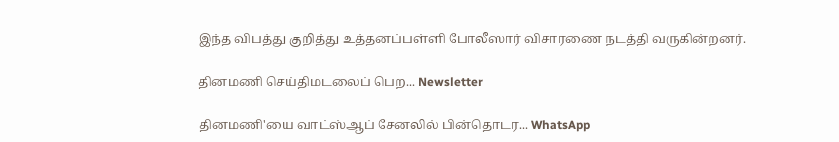இந்த விபத்து குறித்து உத்தனப்பள்ளி போலீஸார் விசாரணை நடத்தி வருகின்றனர்.

தினமணி செய்திமடலைப் பெற... Newsletter

தினமணி'யை வாட்ஸ்ஆப் சேனலில் பின்தொடர... WhatsApp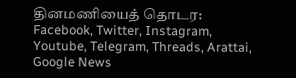தினமணியைத் தொடர: Facebook, Twitter, Instagram, Youtube, Telegram, Threads, Arattai, Google News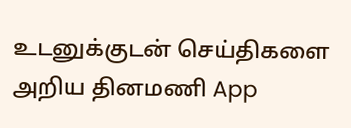உடனுக்குடன் செய்திகளை அறிய தினமணி App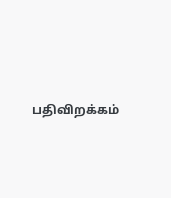பதிவிறக்கம்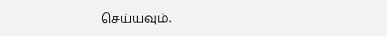செய்யவும்.